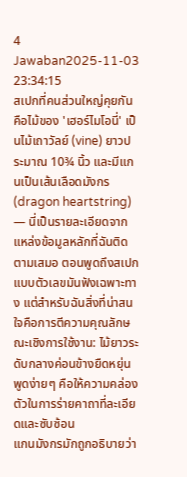4 Jawaban2025-11-03 23:34:15
สเปกที่คนส่วนใหญ่คุยกันคือไม้ของ 'เฮอร์ไมโอนี่' เป็นไม้เถาวัลย์ (vine) ยาวประมาณ 10¾ นิ้ว และมีแกนเป็นเส้นเลือดมังกร (dragon heartstring) — นี่เป็นรายละเอียดจากแหล่งข้อมูลหลักที่ฉันติดตามเสมอ ตอนพูดถึงสเปกแบบตัวเลขมันฟังเฉพาะทาง แต่สำหรับฉันสิ่งที่น่าสนใจคือการตีความคุณลักษณะเชิงการใช้งาน: ไม้ยาวระดับกลางค่อนข้างยืดหยุ่น พูดง่ายๆ คือให้ความคล่องตัวในการร่ายคาถาที่ละเอียดและซับซ้อน
แกนมังกรมักถูกอธิบายว่า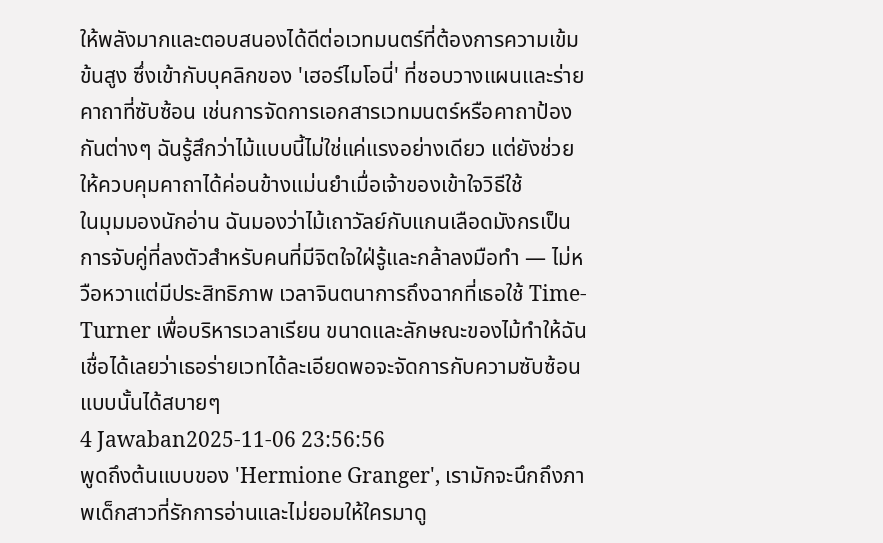ให้พลังมากและตอบสนองได้ดีต่อเวทมนตร์ที่ต้องการความเข้มข้นสูง ซึ่งเข้ากับบุคลิกของ 'เฮอร์ไมโอนี่' ที่ชอบวางแผนและร่ายคาถาที่ซับซ้อน เช่นการจัดการเอกสารเวทมนตร์หรือคาถาป้องกันต่างๆ ฉันรู้สึกว่าไม้แบบนี้ไม่ใช่แค่แรงอย่างเดียว แต่ยังช่วยให้ควบคุมคาถาได้ค่อนข้างแม่นยำเมื่อเจ้าของเข้าใจวิธีใช้
ในมุมมองนักอ่าน ฉันมองว่าไม้เถาวัลย์กับแกนเลือดมังกรเป็นการจับคู่ที่ลงตัวสำหรับคนที่มีจิตใจใฝ่รู้และกล้าลงมือทำ — ไม่หวือหวาแต่มีประสิทธิภาพ เวลาจินตนาการถึงฉากที่เธอใช้ Time-Turner เพื่อบริหารเวลาเรียน ขนาดและลักษณะของไม้ทำให้ฉันเชื่อได้เลยว่าเธอร่ายเวทได้ละเอียดพอจะจัดการกับความซับซ้อนแบบนั้นได้สบายๆ
4 Jawaban2025-11-06 23:56:56
พูดถึงต้นแบบของ 'Hermione Granger', เรามักจะนึกถึงภาพเด็กสาวที่รักการอ่านและไม่ยอมให้ใครมาดู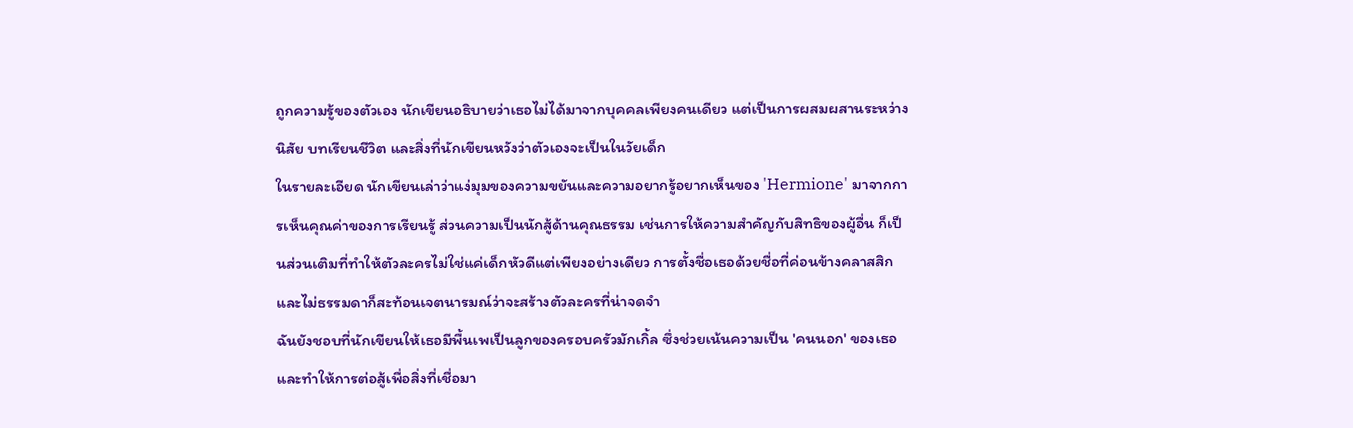ถูกความรู้ของตัวเอง นักเขียนอธิบายว่าเธอไม่ได้มาจากบุคคลเพียงคนเดียว แต่เป็นการผสมผสานระหว่างนิสัย บทเรียนชีวิต และสิ่งที่นักเขียนหวังว่าตัวเองจะเป็นในวัยเด็ก
ในรายละเอียด นักเขียนเล่าว่าแง่มุมของความขยันและความอยากรู้อยากเห็นของ 'Hermione' มาจากการเห็นคุณค่าของการเรียนรู้ ส่วนความเป็นนักสู้ด้านคุณธรรม เช่นการให้ความสำคัญกับสิทธิของผู้อื่น ก็เป็นส่วนเติมที่ทำให้ตัวละครไม่ใช่แค่เด็กหัวดีแต่เพียงอย่างเดียว การตั้งชื่อเธอด้วยชื่อที่ค่อนข้างคลาสสิกและไม่ธรรมดาก็สะท้อนเจตนารมณ์ว่าจะสร้างตัวละครที่น่าจดจำ
ฉันยังชอบที่นักเขียนให้เธอมีพื้นเพเป็นลูกของครอบครัวมักเกิ้ล ซึ่งช่วยเน้นความเป็น 'คนนอก' ของเธอและทำให้การต่อสู้เพื่อสิ่งที่เชื่อมา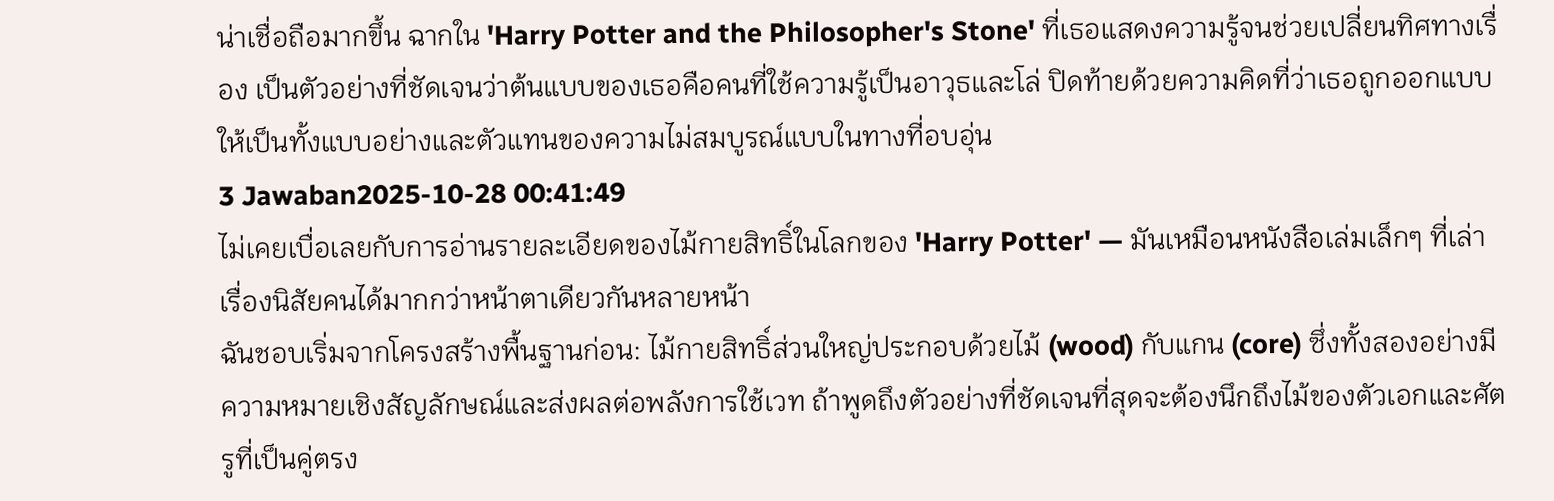น่าเชื่อถือมากขึ้น ฉากใน 'Harry Potter and the Philosopher's Stone' ที่เธอแสดงความรู้จนช่วยเปลี่ยนทิศทางเรื่อง เป็นตัวอย่างที่ชัดเจนว่าต้นแบบของเธอคือคนที่ใช้ความรู้เป็นอาวุธและโล่ ปิดท้ายด้วยความคิดที่ว่าเธอถูกออกแบบให้เป็นทั้งแบบอย่างและตัวแทนของความไม่สมบูรณ์แบบในทางที่อบอุ่น
3 Jawaban2025-10-28 00:41:49
ไม่เคยเบื่อเลยกับการอ่านรายละเอียดของไม้กายสิทธิ์ในโลกของ 'Harry Potter' — มันเหมือนหนังสือเล่มเล็กๆ ที่เล่าเรื่องนิสัยคนได้มากกว่าหน้าตาเดียวกันหลายหน้า
ฉันชอบเริ่มจากโครงสร้างพื้นฐานก่อน: ไม้กายสิทธิ์ส่วนใหญ่ประกอบด้วยไม้ (wood) กับแกน (core) ซึ่งทั้งสองอย่างมีความหมายเชิงสัญลักษณ์และส่งผลต่อพลังการใช้เวท ถ้าพูดถึงตัวอย่างที่ชัดเจนที่สุดจะต้องนึกถึงไม้ของตัวเอกและศัตรูที่เป็นคู่ตรง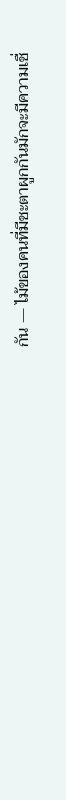กัน — ไม้ของคนที่มีชะตาผูกกันมักจะมีความเชื่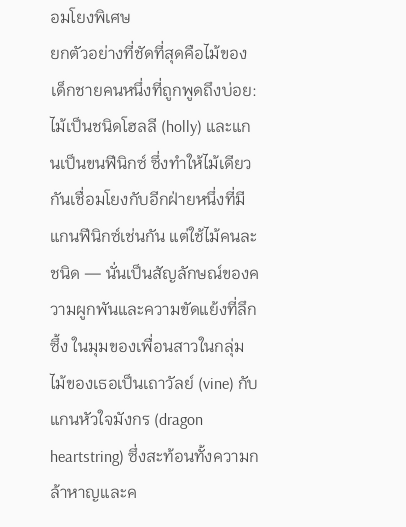อมโยงพิเศษ
ยกตัวอย่างที่ชัดที่สุดคือไม้ของเด็กชายคนหนึ่งที่ถูกพูดถึงบ่อย: ไม้เป็นชนิดโฮลลี (holly) และแกนเป็นขนฟีนิกซ์ ซึ่งทำให้ไม้เดียวกันเชื่อมโยงกับอีกฝ่ายหนึ่งที่มีแกนฟีนิกซ์เช่นกัน แต่ใช้ไม้คนละชนิด — นั่นเป็นสัญลักษณ์ของความผูกพันและความขัดแย้งที่ลึกซึ้ง ในมุมของเพื่อนสาวในกลุ่ม ไม้ของเธอเป็นเถาวัลย์ (vine) กับแกนหัวใจมังกร (dragon heartstring) ซึ่งสะท้อนทั้งความกล้าหาญและค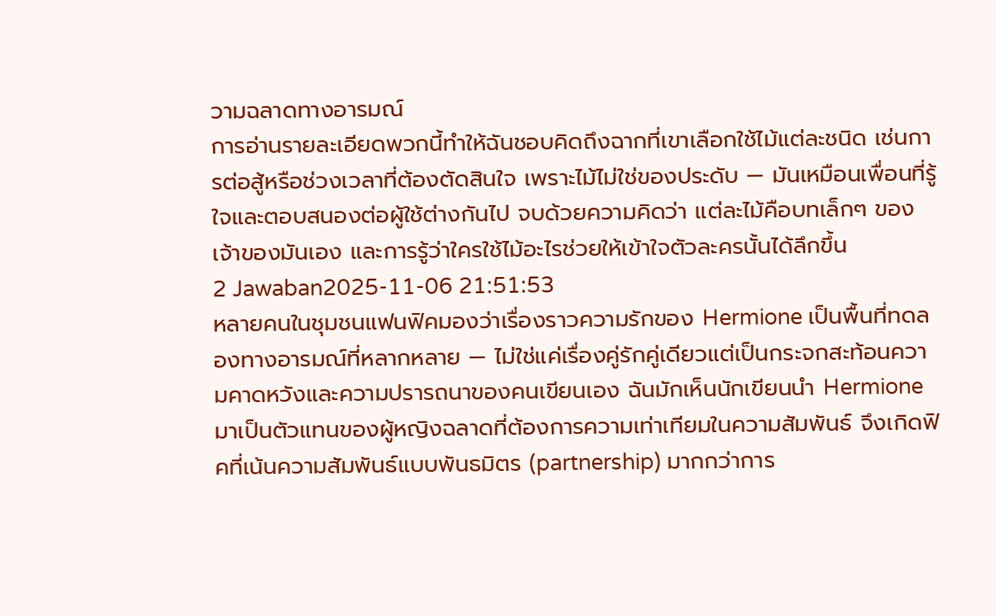วามฉลาดทางอารมณ์
การอ่านรายละเอียดพวกนี้ทำให้ฉันชอบคิดถึงฉากที่เขาเลือกใช้ไม้แต่ละชนิด เช่นการต่อสู้หรือช่วงเวลาที่ต้องตัดสินใจ เพราะไม้ไม่ใช่ของประดับ — มันเหมือนเพื่อนที่รู้ใจและตอบสนองต่อผู้ใช้ต่างกันไป จบด้วยความคิดว่า แต่ละไม้คือบทเล็กๆ ของเจ้าของมันเอง และการรู้ว่าใครใช้ไม้อะไรช่วยให้เข้าใจตัวละครนั้นได้ลึกขึ้น
2 Jawaban2025-11-06 21:51:53
หลายคนในชุมชนแฟนฟิคมองว่าเรื่องราวความรักของ Hermione เป็นพื้นที่ทดลองทางอารมณ์ที่หลากหลาย — ไม่ใช่แค่เรื่องคู่รักคู่เดียวแต่เป็นกระจกสะท้อนความคาดหวังและความปรารถนาของคนเขียนเอง ฉันมักเห็นนักเขียนนำ Hermione มาเป็นตัวแทนของผู้หญิงฉลาดที่ต้องการความเท่าเทียมในความสัมพันธ์ จึงเกิดฟิคที่เน้นความสัมพันธ์แบบพันธมิตร (partnership) มากกว่าการ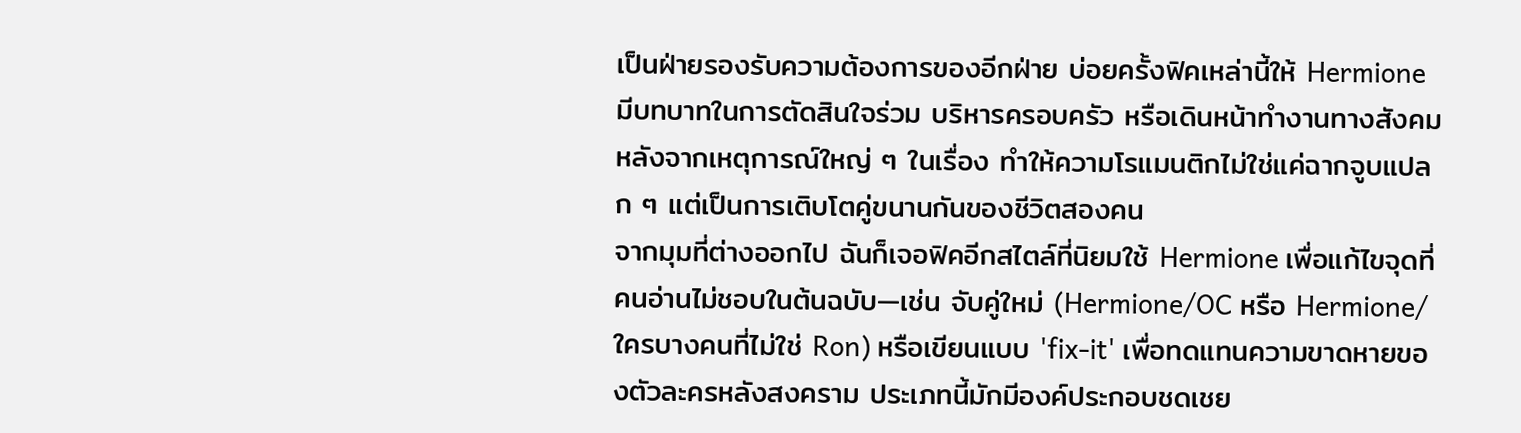เป็นฝ่ายรองรับความต้องการของอีกฝ่าย บ่อยครั้งฟิคเหล่านี้ให้ Hermione มีบทบาทในการตัดสินใจร่วม บริหารครอบครัว หรือเดินหน้าทำงานทางสังคมหลังจากเหตุการณ์ใหญ่ ๆ ในเรื่อง ทำให้ความโรแมนติกไม่ใช่แค่ฉากจูบแปลก ๆ แต่เป็นการเติบโตคู่ขนานกันของชีวิตสองคน
จากมุมที่ต่างออกไป ฉันก็เจอฟิคอีกสไตล์ที่นิยมใช้ Hermione เพื่อแก้ไขจุดที่คนอ่านไม่ชอบในต้นฉบับ—เช่น จับคู่ใหม่ (Hermione/OC หรือ Hermione/ใครบางคนที่ไม่ใช่ Ron) หรือเขียนแบบ 'fix-it' เพื่อทดแทนความขาดหายของตัวละครหลังสงคราม ประเภทนี้มักมีองค์ประกอบชดเชย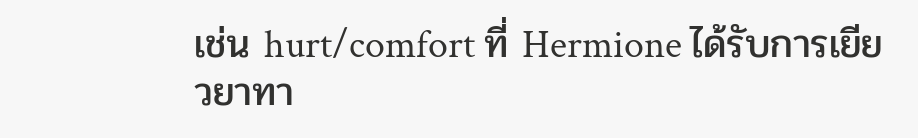เช่น hurt/comfort ที่ Hermione ได้รับการเยียวยาทา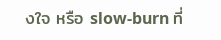งใจ หรือ slow-burn ที่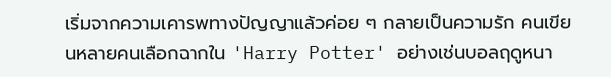เริ่มจากความเคารพทางปัญญาแล้วค่อย ๆ กลายเป็นความรัก คนเขียนหลายคนเลือกฉากใน 'Harry Potter' อย่างเช่นบอลฤดูหนา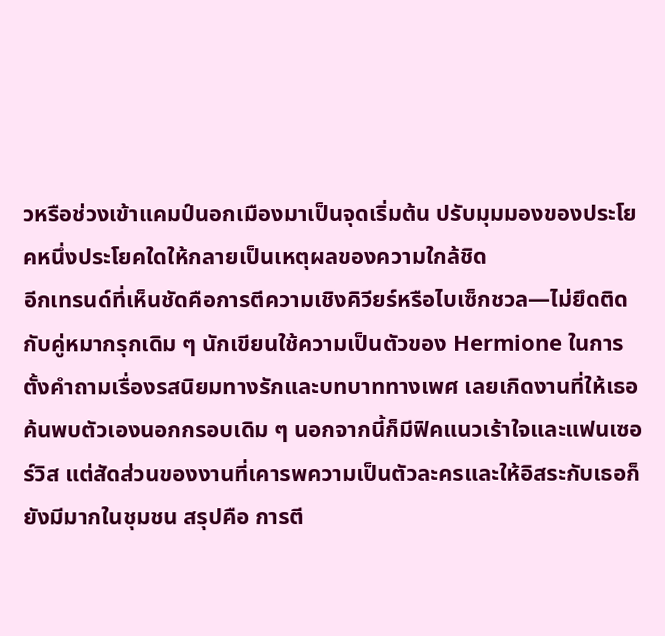วหรือช่วงเข้าแคมป์นอกเมืองมาเป็นจุดเริ่มต้น ปรับมุมมองของประโยคหนึ่งประโยคใดให้กลายเป็นเหตุผลของความใกล้ชิด
อีกเทรนด์ที่เห็นชัดคือการตีความเชิงคิวียร์หรือไบเซ็กชวล—ไม่ยึดติดกับคู่หมากรุกเดิม ๆ นักเขียนใช้ความเป็นตัวของ Hermione ในการตั้งคำถามเรื่องรสนิยมทางรักและบทบาททางเพศ เลยเกิดงานที่ให้เธอค้นพบตัวเองนอกกรอบเดิม ๆ นอกจากนี้ก็มีฟิคแนวเร้าใจและแฟนเซอร์วิส แต่สัดส่วนของงานที่เคารพความเป็นตัวละครและให้อิสระกับเธอก็ยังมีมากในชุมชน สรุปคือ การตี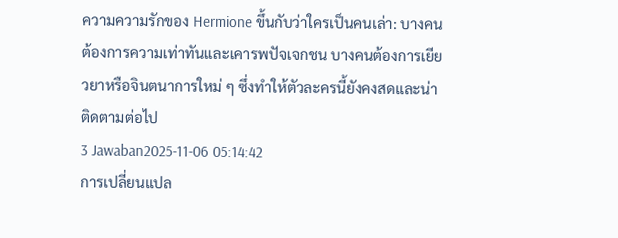ความความรักของ Hermione ขึ้นกับว่าใครเป็นคนเล่า: บางคนต้องการความเท่าทันและเคารพปัจเจกชน บางคนต้องการเยียวยาหรือจินตนาการใหม่ ๆ ซึ่งทำให้ตัวละครนี้ยังคงสดและน่าติดตามต่อไป
3 Jawaban2025-11-06 05:14:42
การเปลี่ยนแปล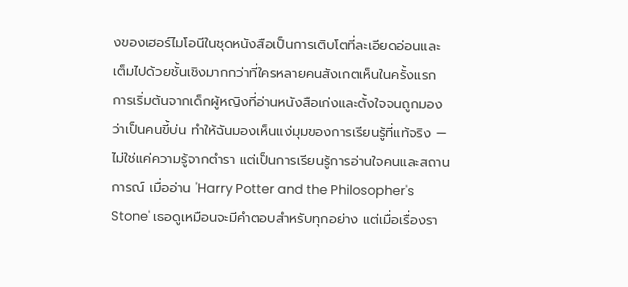งของเฮอร์ไมโอนีในชุดหนังสือเป็นการเติบโตที่ละเอียดอ่อนและเต็มไปด้วยชั้นเชิงมากกว่าที่ใครหลายคนสังเกตเห็นในครั้งแรก
การเริ่มต้นจากเด็กผู้หญิงที่อ่านหนังสือเก่งและตั้งใจจนถูกมองว่าเป็นคนขี้บ่น ทำให้ฉันมองเห็นแง่มุมของการเรียนรู้ที่แท้จริง — ไม่ใช่แค่ความรู้จากตำรา แต่เป็นการเรียนรู้การอ่านใจคนและสถานการณ์ เมื่ออ่าน 'Harry Potter and the Philosopher's Stone' เธอดูเหมือนจะมีคำตอบสำหรับทุกอย่าง แต่เมื่อเรื่องรา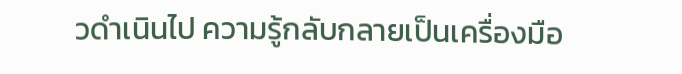วดำเนินไป ความรู้กลับกลายเป็นเครื่องมือ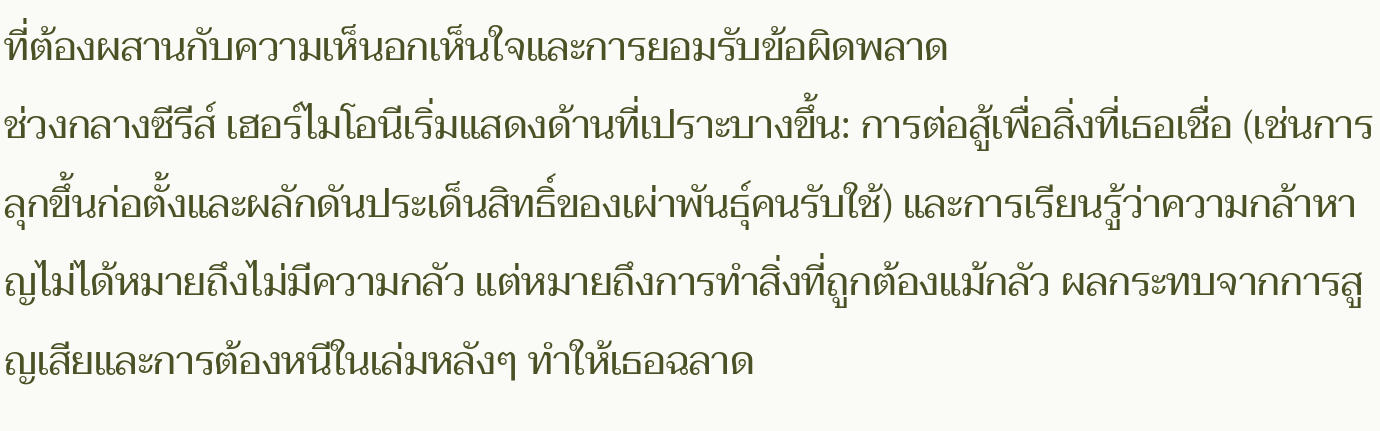ที่ต้องผสานกับความเห็นอกเห็นใจและการยอมรับข้อผิดพลาด
ช่วงกลางซีรีส์ เฮอร์ไมโอนีเริ่มแสดงด้านที่เปราะบางขึ้น: การต่อสู้เพื่อสิ่งที่เธอเชื่อ (เช่นการลุกขึ้นก่อตั้งและผลักดันประเด็นสิทธิ์ของเผ่าพันธุ์คนรับใช้) และการเรียนรู้ว่าความกล้าหาญไม่ได้หมายถึงไม่มีความกลัว แต่หมายถึงการทำสิ่งที่ถูกต้องแม้กลัว ผลกระทบจากการสูญเสียและการต้องหนีในเล่มหลังๆ ทำให้เธอฉลาด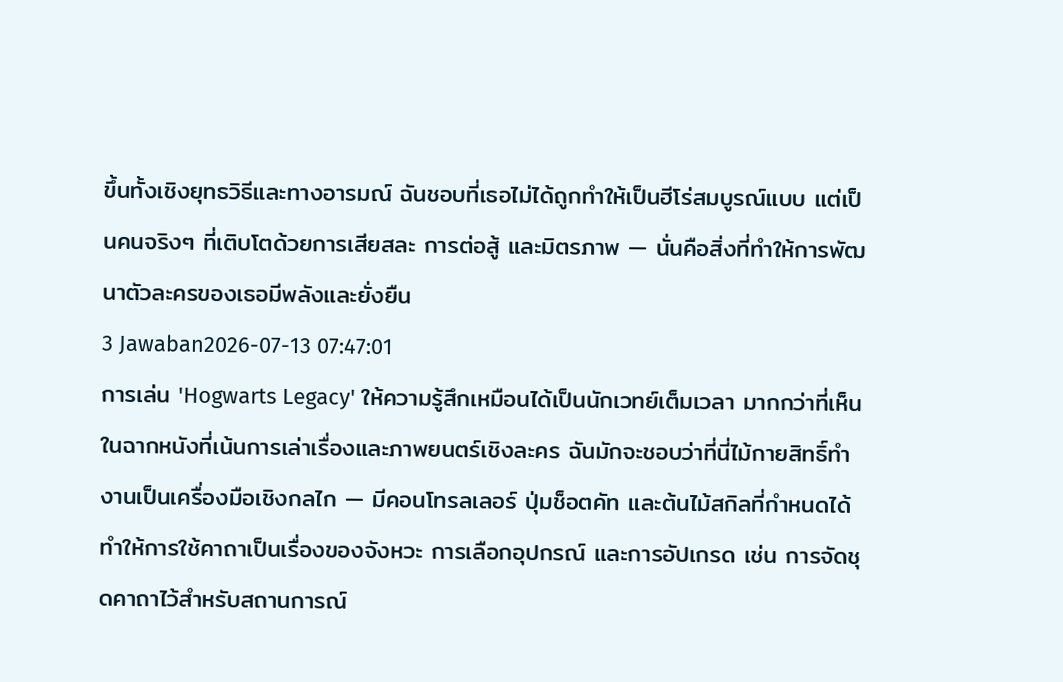ขึ้นทั้งเชิงยุทธวิธีและทางอารมณ์ ฉันชอบที่เธอไม่ได้ถูกทำให้เป็นฮีโร่สมบูรณ์แบบ แต่เป็นคนจริงๆ ที่เติบโตด้วยการเสียสละ การต่อสู้ และมิตรภาพ — นั่นคือสิ่งที่ทำให้การพัฒนาตัวละครของเธอมีพลังและยั่งยืน
3 Jawaban2026-07-13 07:47:01
การเล่น 'Hogwarts Legacy' ให้ความรู้สึกเหมือนได้เป็นนักเวทย์เต็มเวลา มากกว่าที่เห็นในฉากหนังที่เน้นการเล่าเรื่องและภาพยนตร์เชิงละคร ฉันมักจะชอบว่าที่นี่ไม้กายสิทธิ์ทำงานเป็นเครื่องมือเชิงกลไก — มีคอนโทรลเลอร์ ปุ่มช็อตคัท และต้นไม้สกิลที่กำหนดได้ ทำให้การใช้คาถาเป็นเรื่องของจังหวะ การเลือกอุปกรณ์ และการอัปเกรด เช่น การจัดชุดคาถาไว้สำหรับสถานการณ์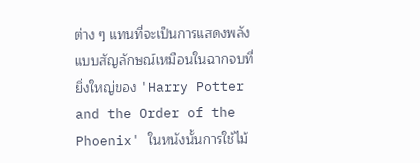ต่าง ๆ แทนที่จะเป็นการแสดงพลังแบบสัญลักษณ์เหมือนในฉากจบที่ยิ่งใหญ่ของ 'Harry Potter and the Order of the Phoenix' ในหนังนั้นการใช้ไม้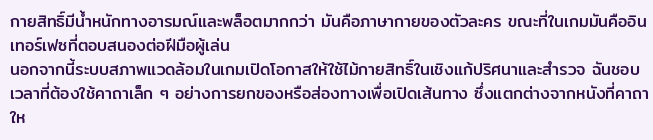กายสิทธิ์มีน้ำหนักทางอารมณ์และพล็อตมากกว่า มันคือภาษากายของตัวละคร ขณะที่ในเกมมันคืออินเทอร์เฟซที่ตอบสนองต่อฝีมือผู้เล่น
นอกจากนี้ระบบสภาพแวดล้อมในเกมเปิดโอกาสให้ใช้ไม้กายสิทธิ์ในเชิงแก้ปริศนาและสำรวจ ฉันชอบเวลาที่ต้องใช้คาถาเล็ก ๆ อย่างการยกของหรือส่องทางเพื่อเปิดเส้นทาง ซึ่งแตกต่างจากหนังที่คาถาให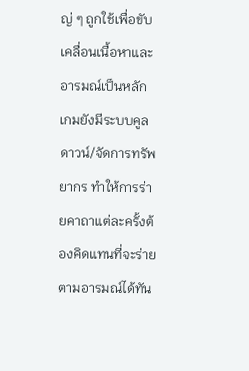ญ่ ๆ ถูกใช้เพื่อขับเคลื่อนเนื้อหาและอารมณ์เป็นหลัก เกมยังมีระบบคูลดาวน์/จัดการทรัพยากร ทำให้การร่ายคาถาแต่ละครั้งต้องคิดแทนที่จะร่ายตามอารมณ์ได้ทัน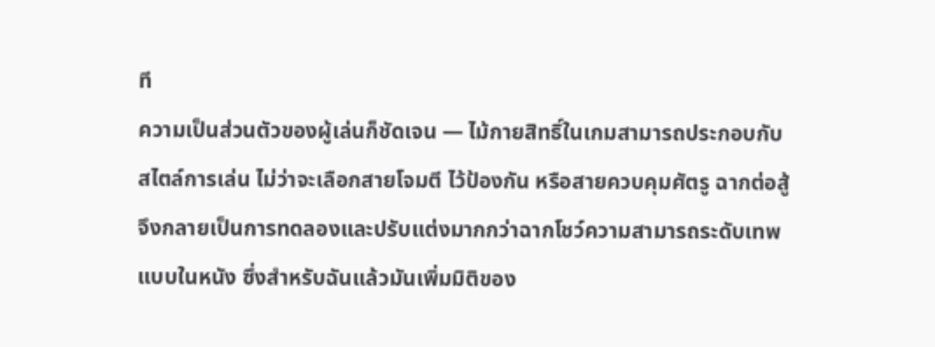ที
ความเป็นส่วนตัวของผู้เล่นก็ชัดเจน — ไม้กายสิทธิ์ในเกมสามารถประกอบกับสไตล์การเล่น ไม่ว่าจะเลือกสายโจมตี ไว้ป้องกัน หรือสายควบคุมศัตรู ฉากต่อสู้จึงกลายเป็นการทดลองและปรับแต่งมากกว่าฉากโชว์ความสามารถระดับเทพแบบในหนัง ซึ่งสำหรับฉันแล้วมันเพิ่มมิติของ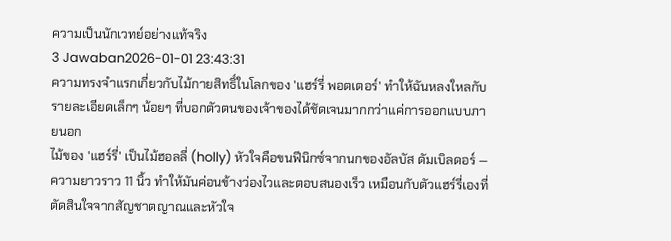ความเป็นนักเวทย์อย่างแท้จริง
3 Jawaban2026-01-01 23:43:31
ความทรงจำแรกเกี่ยวกับไม้กายสิทธิ์ในโลกของ 'แฮร์รี่ พอตเตอร์' ทำให้ฉันหลงใหลกับรายละเอียดเล็กๆ น้อยๆ ที่บอกตัวตนของเจ้าของได้ชัดเจนมากกว่าแค่การออกแบบภายนอก
ไม้ของ 'แฮร์รี่' เป็นไม้ฮอลลี่ (holly) หัวใจคือขนฟีนิกซ์จากนกของอัลบัส ดัมเบิลดอร์ — ความยาวราว 11 นิ้ว ทำให้มันค่อนข้างว่องไวและตอบสนองเร็ว เหมือนกับตัวแฮร์รี่เองที่ตัดสินใจจากสัญชาตญาณและหัวใจ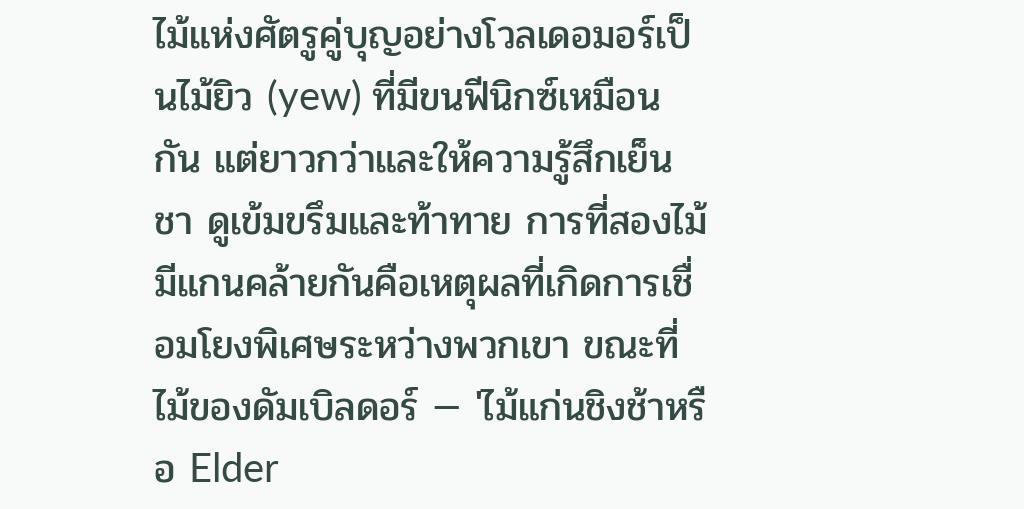ไม้แห่งศัตรูคู่บุญอย่างโวลเดอมอร์เป็นไม้ยิว (yew) ที่มีขนฟีนิกซ์เหมือนกัน แต่ยาวกว่าและให้ความรู้สึกเย็นชา ดูเข้มขรึมและท้าทาย การที่สองไม้มีแกนคล้ายกันคือเหตุผลที่เกิดการเชื่อมโยงพิเศษระหว่างพวกเขา ขณะที่ไม้ของดัมเบิลดอร์ — 'ไม้แก่นชิงช้าหรือ Elder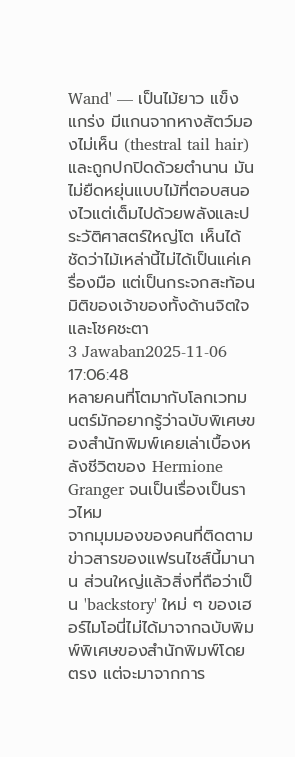Wand' — เป็นไม้ยาว แข็งแกร่ง มีแกนจากหางสัตว์มองไม่เห็น (thestral tail hair) และถูกปกปิดด้วยตำนาน มันไม่ยืดหยุ่นแบบไม้ที่ตอบสนองไวแต่เต็มไปด้วยพลังและประวัติศาสตร์ใหญ่โต เห็นได้ชัดว่าไม้เหล่านี้ไม่ได้เป็นแค่เครื่องมือ แต่เป็นกระจกสะท้อนมิติของเจ้าของทั้งด้านจิตใจและโชคชะตา
3 Jawaban2025-11-06 17:06:48
หลายคนที่โตมากับโลกเวทมนตร์มักอยากรู้ว่าฉบับพิเศษของสำนักพิมพ์เคยเล่าเบื้องหลังชีวิตของ Hermione Granger จนเป็นเรื่องเป็นราวไหม
จากมุมมองของคนที่ติดตามข่าวสารของแฟรนไชส์นี้มานาน ส่วนใหญ่แล้วสิ่งที่ถือว่าเป็น 'backstory' ใหม่ ๆ ของเฮอร์ไมโอนี่ไม่ได้มาจากฉบับพิมพ์พิเศษของสำนักพิมพ์โดยตรง แต่จะมาจากการ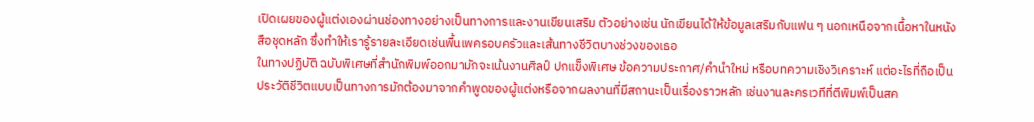เปิดเผยของผู้แต่งเองผ่านช่องทางอย่างเป็นทางการและงานเขียนเสริม ตัวอย่างเช่น นักเขียนได้ให้ข้อมูลเสริมกับแฟน ๆ นอกเหนือจากเนื้อหาในหนังสือชุดหลัก ซึ่งทำให้เรารู้รายละเอียดเช่นพื้นเพครอบครัวและเส้นทางชีวิตบางช่วงของเธอ
ในทางปฏิบัติ ฉบับพิเศษที่สำนักพิมพ์ออกมามักจะเน้นงานศิลป์ ปกแข็งพิเศษ ข้อความประกาศ/คำนำใหม่ หรือบทความเชิงวิเคราะห์ แต่อะไรที่ถือเป็นประวัติชีวิตแบบเป็นทางการมักต้องมาจากคำพูดของผู้แต่งหรือจากผลงานที่มีสถานะเป็นเรื่องราวหลัก เช่นงานละครเวทีที่ตีพิมพ์เป็นสค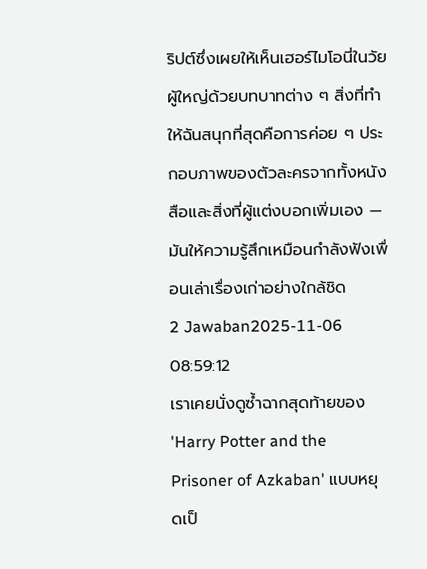ริปต์ซึ่งเผยให้เห็นเฮอร์ไมโอนี่ในวัยผู้ใหญ่ด้วยบทบาทต่าง ๆ สิ่งที่ทำให้ฉันสนุกที่สุดคือการค่อย ๆ ประกอบภาพของตัวละครจากทั้งหนังสือและสิ่งที่ผู้แต่งบอกเพิ่มเอง — มันให้ความรู้สึกเหมือนกำลังฟังเพื่อนเล่าเรื่องเก่าอย่างใกล้ชิด
2 Jawaban2025-11-06 08:59:12
เราเคยนั่งดูซ้ำฉากสุดท้ายของ 'Harry Potter and the Prisoner of Azkaban' แบบหยุดเป็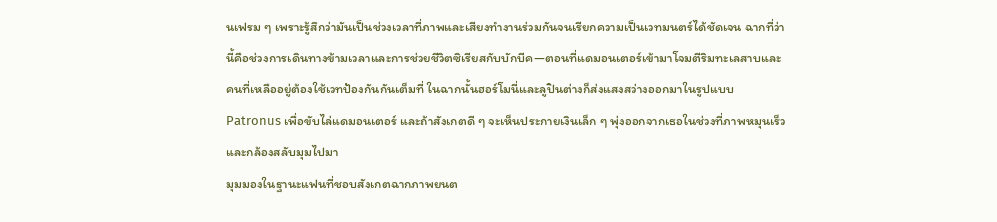นเฟรม ๆ เพราะรู้สึกว่ามันเป็นช่วงเวลาที่ภาพและเสียงทำงานร่วมกันจนเรียกความเป็นเวทมนตร์ได้ชัดเจน ฉากที่ว่านี้คือช่วงการเดินทางข้ามเวลาและการช่วยชีวิตซิเรียสกับบักบีค—ตอนที่แดมอนเตอร์เข้ามาโจมตีริมทะเลสาบและคนที่เหลืออยู่ต้องใช้เวทป้องกันกันเต็มที่ ในฉากนั้นฮอร์โมนี่และลูปินต่างก็ส่งแสงสว่างออกมาในรูปแบบ Patronus เพื่อขับไล่แดมอนเตอร์ และถ้าสังเกตดี ๆ จะเห็นประกายเงินเล็ก ๆ พุ่งออกจากเธอในช่วงที่ภาพหมุนเร็วและกล้องสลับมุมไปมา
มุมมองในฐานะแฟนที่ชอบสังเกตฉากภาพยนต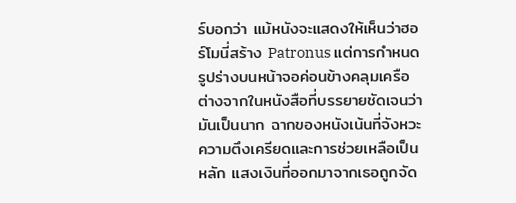ร์บอกว่า แม้หนังจะแสดงให้เห็นว่าฮอร์โมนี่สร้าง Patronus แต่การกำหนดรูปร่างบนหน้าจอค่อนข้างคลุมเครือ ต่างจากในหนังสือที่บรรยายชัดเจนว่ามันเป็นนาก ฉากของหนังเน้นที่จังหวะความตึงเครียดและการช่วยเหลือเป็นหลัก แสงเงินที่ออกมาจากเธอถูกจัด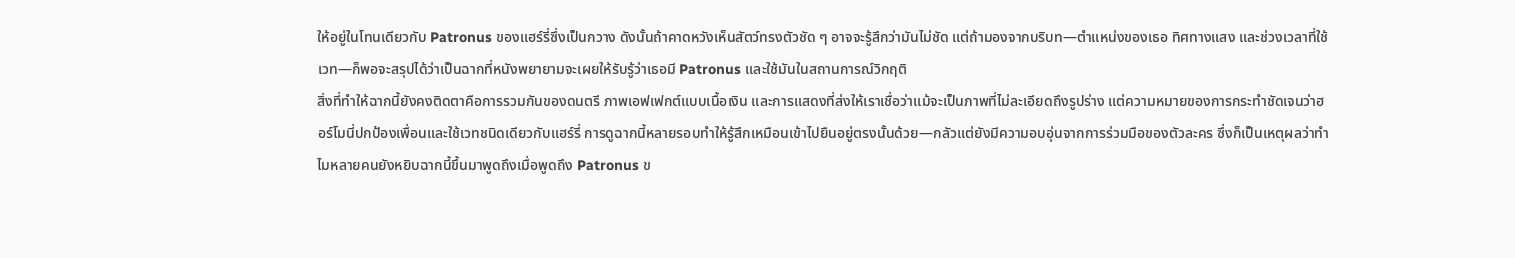ให้อยู่ในโทนเดียวกับ Patronus ของแฮร์รี่ซึ่งเป็นกวาง ดังนั้นถ้าคาดหวังเห็นสัตว์ทรงตัวชัด ๆ อาจจะรู้สึกว่ามันไม่ชัด แต่ถ้ามองจากบริบท—ตำแหน่งของเธอ ทิศทางแสง และช่วงเวลาที่ใช้เวท—ก็พอจะสรุปได้ว่าเป็นฉากที่หนังพยายามจะเผยให้รับรู้ว่าเธอมี Patronus และใช้มันในสถานการณ์วิกฤติ
สิ่งที่ทำให้ฉากนี้ยังคงติดตาคือการรวมกันของดนตรี ภาพเอฟเฟกต์แบบเนื้อเงิน และการแสดงที่ส่งให้เราเชื่อว่าแม้จะเป็นภาพที่ไม่ละเอียดถึงรูปร่าง แต่ความหมายของการกระทำชัดเจนว่าฮอร์โมนี่ปกป้องเพื่อนและใช้เวทชนิดเดียวกับแฮร์รี่ การดูฉากนี้หลายรอบทำให้รู้สึกเหมือนเข้าไปยืนอยู่ตรงนั้นด้วย—กลัวแต่ยังมีความอบอุ่นจากการร่วมมือของตัวละคร ซึ่งก็เป็นเหตุผลว่าทำไมหลายคนยังหยิบฉากนี้ขึ้นมาพูดถึงเมื่อพูดถึง Patronus ข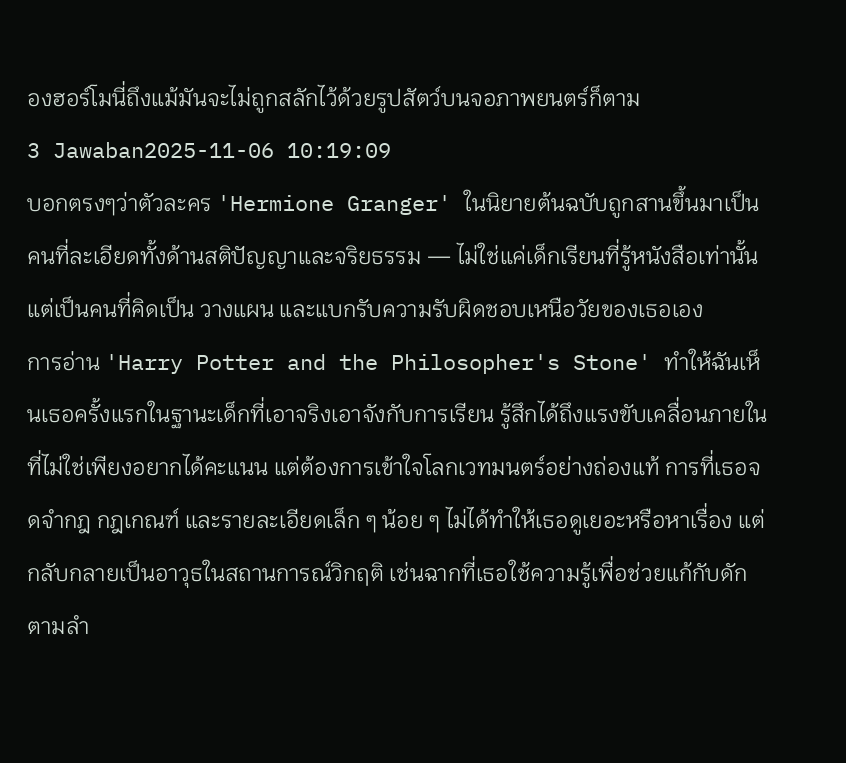องฮอร์โมนี่ถึงแม้มันจะไม่ถูกสลักไว้ด้วยรูปสัตว์บนจอภาพยนตร์ก็ตาม
3 Jawaban2025-11-06 10:19:09
บอกตรงๆว่าตัวละคร 'Hermione Granger' ในนิยายต้นฉบับถูกสานขึ้นมาเป็นคนที่ละเอียดทั้งด้านสติปัญญาและจริยธรรม — ไม่ใช่แค่เด็กเรียนที่รู้หนังสือเท่านั้น แต่เป็นคนที่คิดเป็น วางแผน และแบกรับความรับผิดชอบเหนือวัยของเธอเอง
การอ่าน 'Harry Potter and the Philosopher's Stone' ทำให้ฉันเห็นเธอครั้งแรกในฐานะเด็กที่เอาจริงเอาจังกับการเรียน รู้สึกได้ถึงแรงขับเคลื่อนภายในที่ไม่ใช่เพียงอยากได้คะแนน แต่ต้องการเข้าใจโลกเวทมนตร์อย่างถ่องแท้ การที่เธอจดจำกฎ กฎเกณฑ์ และรายละเอียดเล็ก ๆ น้อย ๆ ไม่ได้ทำให้เธอดูเยอะหรือหาเรื่อง แต่กลับกลายเป็นอาวุธในสถานการณ์วิกฤติ เช่นฉากที่เธอใช้ความรู้เพื่อช่วยแก้กับดักตามลำ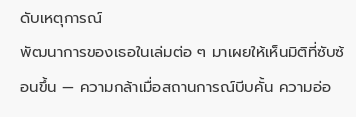ดับเหตุการณ์
พัฒนาการของเธอในเล่มต่อ ๆ มาเผยให้เห็นมิติที่ซับซ้อนขึ้น — ความกล้าเมื่อสถานการณ์บีบคั้น ความอ่อ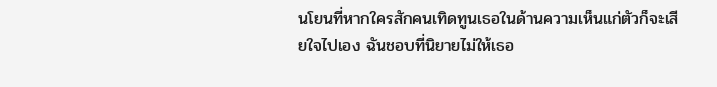นโยนที่หากใครสักคนเทิดทูนเธอในด้านความเห็นแก่ตัวก็จะเสียใจไปเอง ฉันชอบที่นิยายไม่ให้เธอ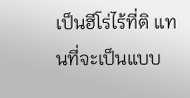เป็นฮีโร่ไร้ที่ติ แทนที่จะเป็นแบบ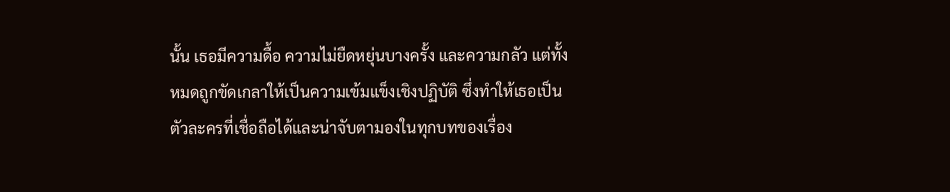นั้น เธอมีความดื้อ ความไม่ยืดหยุ่นบางครั้ง และความกลัว แต่ทั้งหมดถูกขัดเกลาให้เป็นความเข้มแข็งเชิงปฏิบัติ ซึ่งทำให้เธอเป็นตัวละครที่เชื่อถือได้และน่าจับตามองในทุกบทของเรื่อง